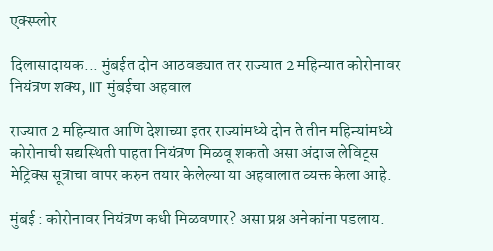एक्स्प्लोर

दिलासादायक... मुंबईत दोन आठवड्यात तर राज्यात 2 महिन्यात कोरोनावर नियंत्रण शक्य, IIT मुंबईचा अहवाल

राज्यात 2 महिन्यात आणि देशाच्या इतर राज्यांमध्ये दोन ते तीन महिन्यांमध्ये कोरोनाची सद्यस्थिती पाहता नियंत्रण मिळवू शकतो असा अंदाज लेविट्स मेट्रिक्स सूत्राचा वापर करुन तयार केलेल्या या अहवालात व्यक्त केला आहे.

मुंबई : कोरोनावर नियंत्रण कधी मिळवणार? असा प्रश्न अनेकांना पडलाय.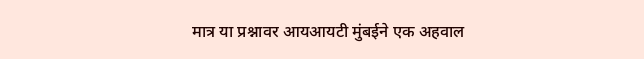मात्र या प्रश्नावर आयआयटी मुंबईने एक अहवाल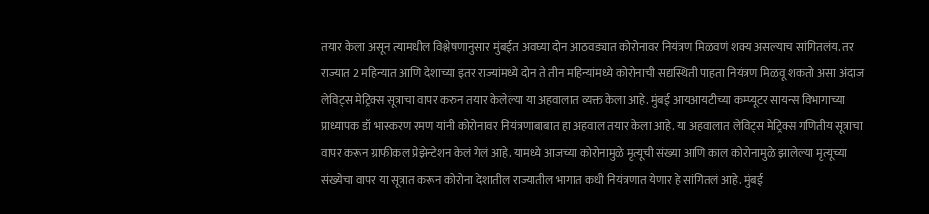तयार केला असून त्यामधील विश्लेषणानुसार मुंबईत अवघ्या दोन आठवड्यात कोरोनावर नियंत्रण मिळवणं शक्य असल्याच सांगितलंय. तर राज्यात 2 महिन्यात आणि देशाच्या इतर राज्यांमध्ये दोन ते तीन महिन्यांमध्ये कोरोनाची सद्यस्थिती पाहता नियंत्रण मिळवू शकतो असा अंदाज लेविट्स मेट्रिक्स सूत्राचा वापर करुन तयार केलेल्या या अहवालात व्यक्त केला आहे. मुंबई आयआयटीच्या कम्प्यूटर सायन्स विभागाच्या प्राध्यापक डॉ भास्करण रमण यांनी कोरोनावर नियंत्रणाबाबात हा अहवाल तयार केला आहे. या अहवालात लेविट्स मेट्रिक्स गणितीय सूत्राचा वापर करून ग्राफीकल प्रेझेन्टेशन केलं गेलं आहे. यामध्ये आजच्या कोरोनामुळे मृत्यूची संख्या आणि काल कोरोनामुळे झालेल्या मृत्यूच्या संख्येचा वापर या सूत्रात करून कोरोना देशातील राज्यातील भागात कधी नियंत्रणात येणार हे सांगितलं आहे. मुंबई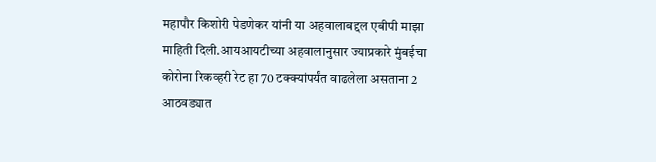महापौर किशोरी पेडणेकर यांनी या अहवालाबद्दल एबीपी माझा माहिती दिली.आयआयटीच्या अहवालानुसार ज्याप्रकारे मुंबईचा कोरोना रिकव्हरी रेट हा 70 टक्क्यांपर्यंत वाढलेला असताना 2 आठवड्यात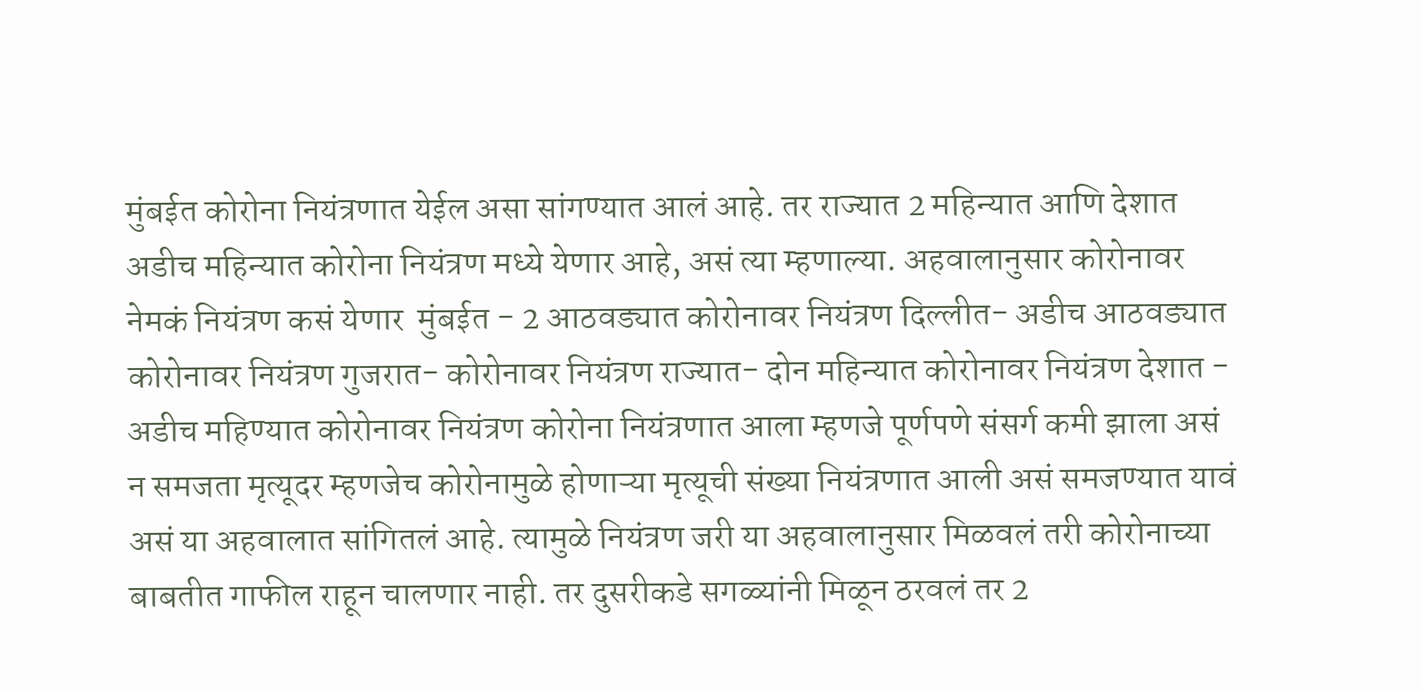मुंबईत कोरोना नियंत्रणात येईल असा सांगण्यात आलं आहे. तर राज्यात 2 महिन्यात आणि देशात अडीच महिन्यात कोरोना नियंत्रण मध्ये येणार आहे, असं त्या म्हणाल्या. अहवालानुसार कोरोनावर नेमकं नियंत्रण कसं येणार  मुंबईत - 2 आठवड्यात कोरोनावर नियंत्रण दिल्लीत- अडीच आठवड्यात कोरोनावर नियंत्रण गुजरात- कोरोनावर नियंत्रण राज्यात- दोन महिन्यात कोरोनावर नियंत्रण देशात - अडीच महिण्यात कोरोनावर नियंत्रण कोरोना नियंत्रणात आला म्हणजे पूर्णपणे संसर्ग कमी झाला असं न समजता मृत्यूदर म्हणजेच कोरोनामुळे होणाऱ्या मृत्यूची संख्या नियंत्रणात आली असं समजण्यात यावं असं या अहवालात सांगितलं आहे. त्यामुळे नियंत्रण जरी या अहवालानुसार मिळवलं तरी कोरोनाच्या बाबतीत गाफील राहून चालणार नाही. तर दुसरीकडे सगळ्यांनी मिळून ठरवलं तर 2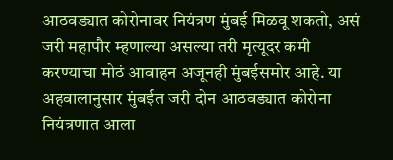आठवड्यात कोरोनावर नियंत्रण मुंबई मिळवू शकतो, असं जरी महापौर म्हणाल्या असल्या तरी मृत्यूदर कमी करण्याचा मोठं आवाहन अजूनही मुंबईसमोर आहे. या अहवालानुसार मुंबईत जरी दोन आठवड्यात कोरोना नियंत्रणात आला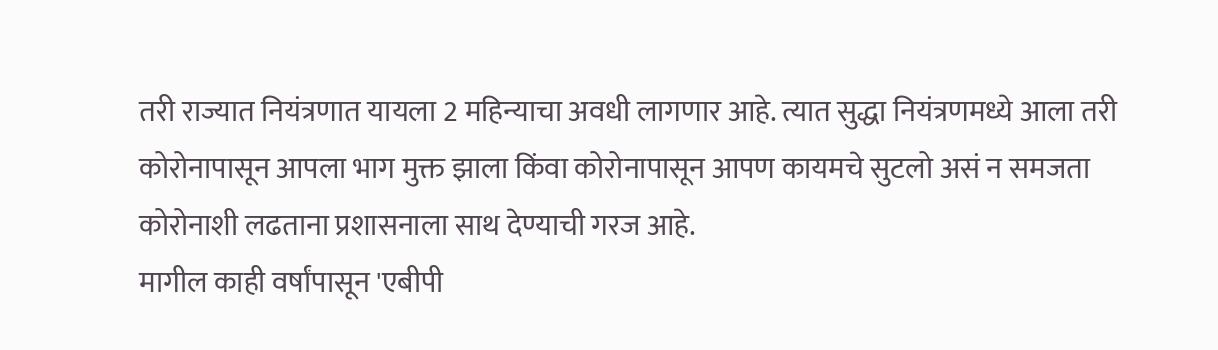तरी राज्यात नियंत्रणात यायला 2 महिन्याचा अवधी लागणार आहे. त्यात सुद्धा नियंत्रणमध्ये आला तरी कोरोनापासून आपला भाग मुक्त झाला किंवा कोरोनापासून आपण कायमचे सुटलो असं न समजता कोरोनाशी लढताना प्रशासनाला साथ देण्याची गरज आहे.
मागील काही वर्षांपासून 'एबीपी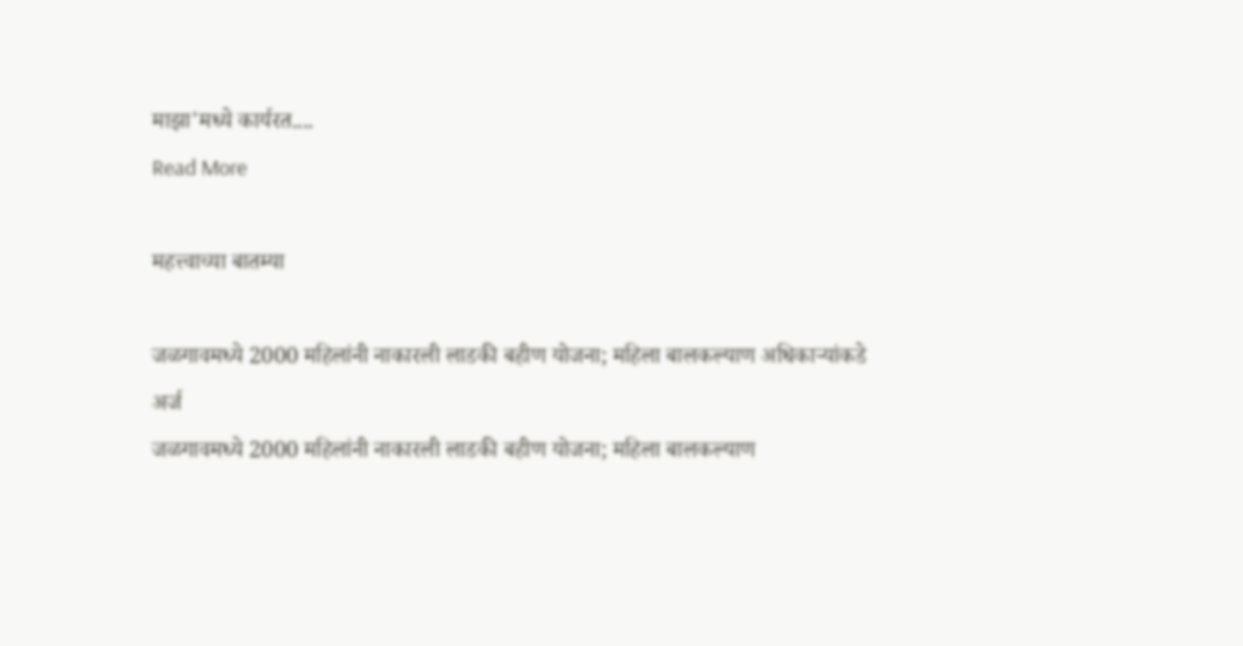माझा'मध्ये कार्यरत....
Read More

महत्त्वाच्या बातम्या

जळगावमध्ये 2000 महिलांनी नाकारली लाडकी बहीण योजना; महिला बालकल्याण अधिकाऱ्यांकडे अर्ज
जळगावमध्ये 2000 महिलांनी नाकारली लाडकी बहीण योजना; महिला बालकल्याण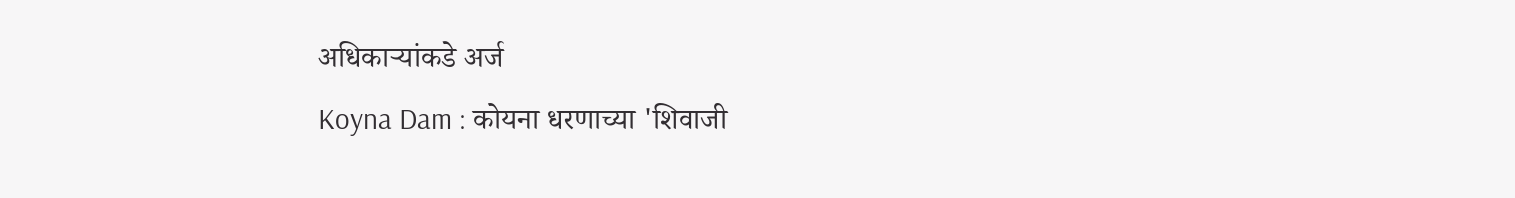अधिकाऱ्यांकडे अर्ज
Koyna Dam : कोयना धरणाच्या 'शिवाजी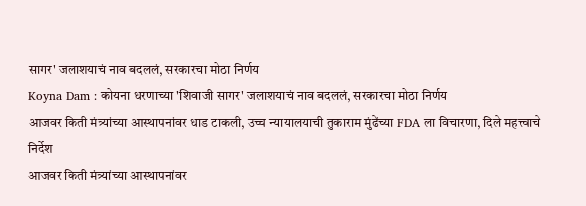सागर' जलाशयाचं नाव बदललं, सरकारचा मोठा निर्णय
Koyna Dam : कोयना धरणाच्या 'शिवाजी सागर' जलाशयाचं नाव बदललं, सरकारचा मोठा निर्णय
आजवर किती मंत्र्यांच्या आस्थापनांवर धाड टाकली, उच्च न्यायालयाची तुकाराम मुंढेंच्या FDA ला विचारणा, दिले महत्त्वाचे निर्देश
आजवर किती मंत्र्यांच्या आस्थापनांवर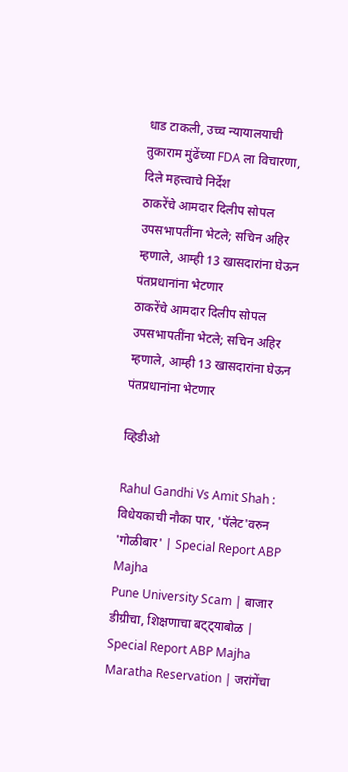धाड टाकली, उच्च न्यायालयाची तुकाराम मुंढेंच्या FDA ला विचारणा, दिले महत्त्वाचे निर्देश
ठाकरेंचे आमदार दिलीप सोपल उपसभापतींना भेटले; सचिन अहिर म्हणाले, आम्ही 13 खासदारांना घेऊन पंतप्रधानांना भेटणार
ठाकरेंचे आमदार दिलीप सोपल उपसभापतींना भेटले; सचिन अहिर म्हणाले, आम्ही 13 खासदारांना घेऊन पंतप्रधानांना भेटणार

व्हिडीओ

Rahul Gandhi Vs Amit Shah : विधेयकाची नौका पार, 'पॅलेट'वरुन 'गोळीबार' | Special Report ABP Majha
Pune University Scam | बाजार डीग्रीचा, शिक्षणाचा बट्ट्याबोळ | Special Report ABP Majha
Maratha Reservation | जरांगेंचा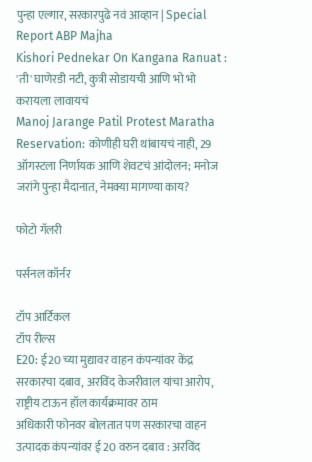पुन्हा एल्गार, सरकारपुढे नवं आव्हान | Special Report ABP Majha
Kishori Pednekar On Kangana Ranuat : 'ती' घाणेरडी नटी, कुत्री सोडायची आणि भो भो करायला लावायचं
Manoj Jarange Patil Protest Maratha Reservation: कोणीही घरी थांबायचं नाही, 29 ऑगस्टला निर्णायक आणि शेवटचं आंदोलन; मनोज जरांगे पुन्हा मैदानात, नेमक्या मागण्या काय?

फोटो गॅलरी

पर्सनल कॉर्नर

टॉप आर्टिकल
टॉप रील्स
E20: ई20 च्या मुद्यावर वाहन कंपन्यांवर केंद्र सरकारचा दबाव, अरविंद केजरीवाल यांचा आरोप, राष्ट्रीय टाऊन हॉल कार्यक्रमावर ठाम
अधिकारी फोनवर बोलतात पण सरकारचा वाहन उत्पादक कंपन्यांवर ई 20 वरुन दबाव : अरविंद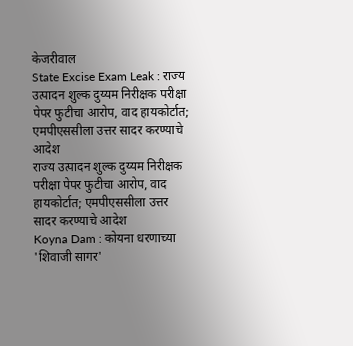केजरीवाल
State Excise Exam Leak : राज्य उत्पादन शुल्क दुय्यम निरीक्षक परीक्षा पेपर फुटीचा आरोप, वाद हायकोर्टात; एमपीएससीला उत्तर सादर करण्याचे आदेश
राज्य उत्पादन शुल्क दुय्यम निरीक्षक परीक्षा पेपर फुटीचा आरोप, वाद हायकोर्टात; एमपीएससीला उत्तर सादर करण्याचे आदेश
Koyna Dam : कोयना धरणाच्या 'शिवाजी सागर'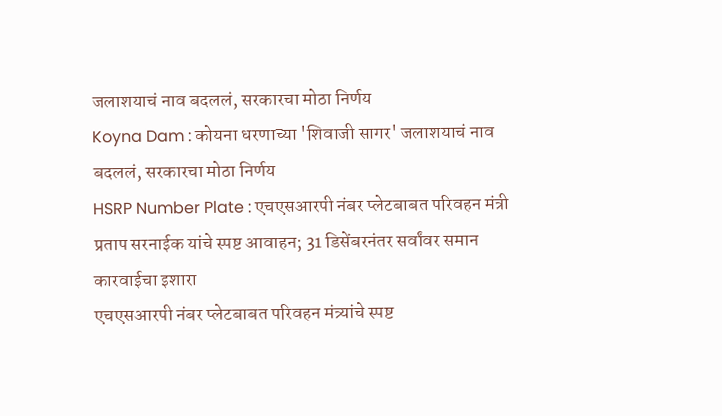जलाशयाचं नाव बदललं, सरकारचा मोठा निर्णय
Koyna Dam : कोयना धरणाच्या 'शिवाजी सागर' जलाशयाचं नाव बदललं, सरकारचा मोठा निर्णय
HSRP Number Plate : एचएसआरपी नंबर प्लेटबाबत परिवहन मंत्री प्रताप सरनाईक यांचे स्पष्ट आवाहन; 31 डिसेंबरनंतर सर्वांवर समान कारवाईचा इशारा
एचएसआरपी नंबर प्लेटबाबत परिवहन मंत्र्यांचे स्पष्ट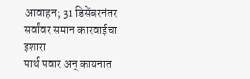आवाहन; 31 डिसेंबरनंतर सर्वांवर समान कारवाईचा इशारा
पार्थ पवार अन् कायनात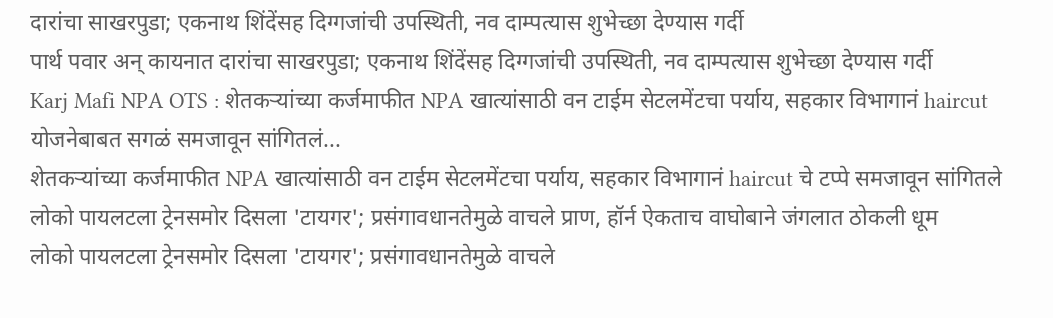दारांचा साखरपुडा; एकनाथ शिंदेंसह दिग्गजांची उपस्थिती, नव दाम्पत्यास शुभेच्छा देण्यास गर्दी
पार्थ पवार अन् कायनात दारांचा साखरपुडा; एकनाथ शिंदेंसह दिग्गजांची उपस्थिती, नव दाम्पत्यास शुभेच्छा देण्यास गर्दी
Karj Mafi NPA OTS : शेतकऱ्यांच्या कर्जमाफीत NPA खात्यांसाठी वन टाईम सेटलमेंटचा पर्याय, सहकार विभागानं haircut योजनेबाबत सगळं समजावून सांगितलं...
शेतकऱ्यांच्या कर्जमाफीत NPA खात्यांसाठी वन टाईम सेटलमेंटचा पर्याय, सहकार विभागानं haircut चे टप्पे समजावून सांगितले
लोको पायलटला ट्रेनसमोर दिसला 'टायगर'; प्रसंगावधानतेमुळे वाचले प्राण, हॉर्न ऐकताच वाघोबाने जंगलात ठोकली धूम
लोको पायलटला ट्रेनसमोर दिसला 'टायगर'; प्रसंगावधानतेमुळे वाचले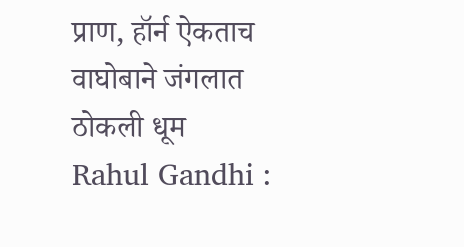प्राण, हॉर्न ऐकताच वाघोबाने जंगलात ठोकली धूम
Rahul Gandhi :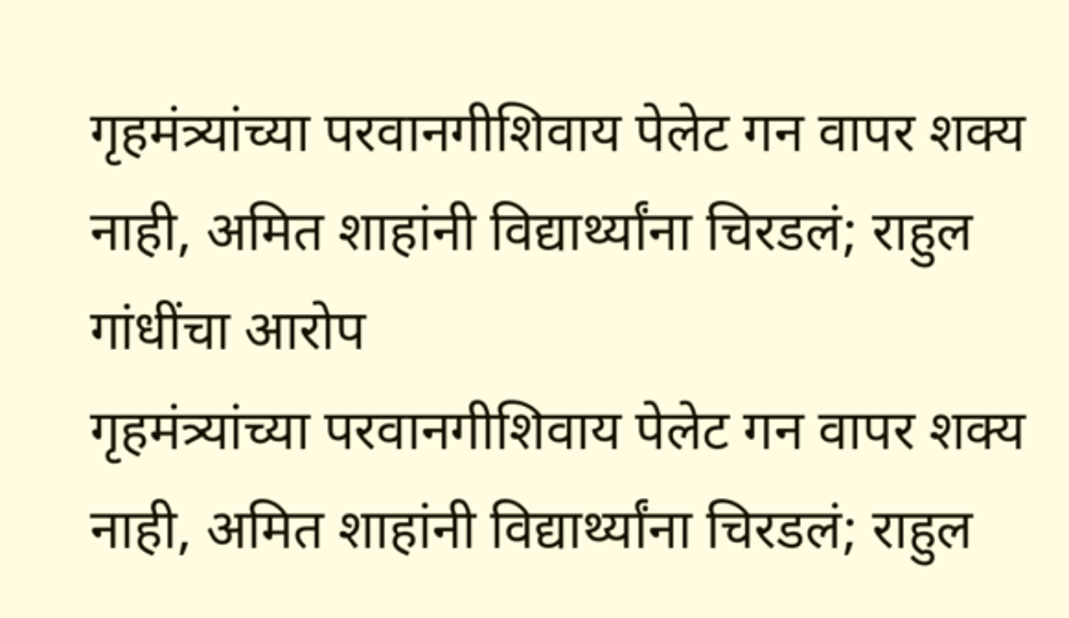गृहमंत्र्यांच्या परवानगीशिवाय पेलेट गन वापर शक्य नाही, अमित शाहांनी विद्यार्थ्यांना चिरडलं; राहुल गांधींचा आरोप
गृहमंत्र्यांच्या परवानगीशिवाय पेलेट गन वापर शक्य नाही, अमित शाहांनी विद्यार्थ्यांना चिरडलं; राहुल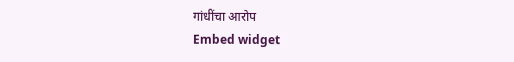गांधींचा आरोप
Embed widget